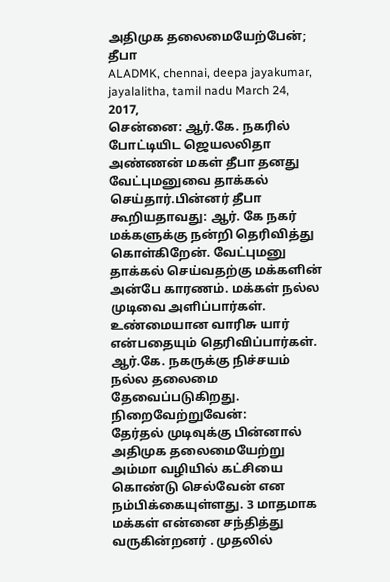அதிமுக தலைமையேற்பேன்; தீபா
ALADMK, chennai, deepa jayakumar, jayalalitha, tamil nadu March 24, 2017,
சென்னை: ஆர்.கே. நகரில் போட்டியிட ஜெயலலிதா அண்ணன் மகள் தீபா தனது வேட்புமனுவை தாக்கல் செய்தார்.பின்னர் தீபா கூறியதாவது: ஆர். கே நகர் மக்களுக்கு நன்றி தெரிவித்து கொள்கிறேன். வேட்புமனு தாக்கல் செய்வதற்கு மக்களின் அன்பே காரணம். மக்கள் நல்ல முடிவை அளிப்பார்கள். உண்மையான வாரிசு யார் என்பதையும் தெரிவிப்பார்கள். ஆர்.கே. நகருக்கு நிச்சயம் நல்ல தலைமை தேவைப்படுகிறது.
நிறைவேற்றுவேன்:
தேர்தல் முடிவுக்கு பின்னால் அதிமுக தலைமையேற்று அம்மா வழியில் கட்சியை கொண்டு செல்வேன் என நம்பிக்கையுள்ளது. 3 மாதமாக மக்கள் என்னை சந்தித்து வருகின்றனர் . முதலில்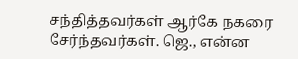சந்தித்தவர்கள் ஆர்கே நகரை சேர்ந்தவர்கள். ஜெ., என்ன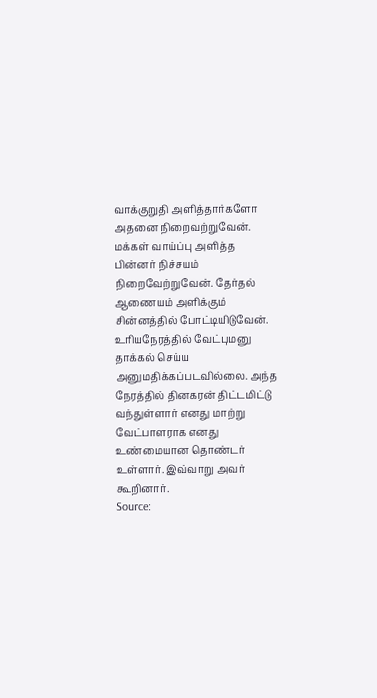வாக்குறுதி அளித்தார்களோ அதனை நிறைவற்றுவேன். மக்கள் வாய்ப்பு அளித்த பின்னர் நிச்சயம் நிறைவேற்றுவேன். தேர்தல் ஆணையம் அளிக்கும் சின்னத்தில் போட்டியிடுவேன். உரியநேரத்தில் வேட்புமனு தாக்கல் செய்ய அனுமதிக்கப்படவில்லை. அந்த நேரத்தில் தினகரன் திட்டமிட்டு வந்துள்ளார் எனது மாற்று வேட்பாளராக எனது உண்மையான தொண்டர் உள்ளார். இவ்வாறு அவர் கூறினார்.
Source: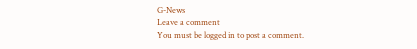G-News
Leave a comment
You must be logged in to post a comment.